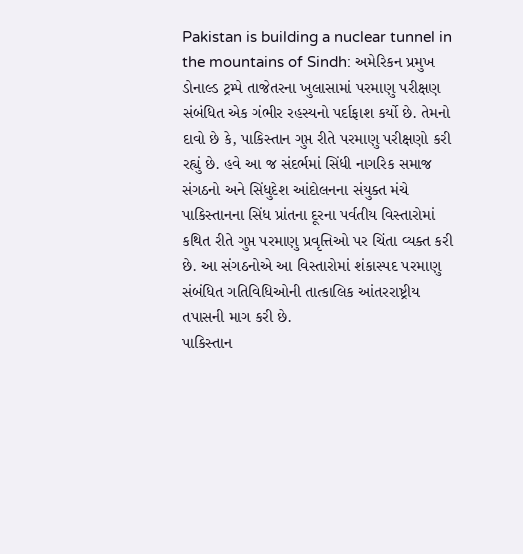Pakistan is building a nuclear tunnel in the mountains of Sindh: અમેરિકન પ્રમુખ ડોનાલ્ડ ટ્રમ્પે તાજેતરના ખુલાસામાં પરમાણુ પરીક્ષણ સંબંધિત એક ગંભીર રહસ્યનો પર્દાફાશ કર્યો છે. તેમનો દાવો છે કે, પાકિસ્તાન ગુપ્ત રીતે પરમાણુ પરીક્ષણો કરી રહ્યું છે. હવે આ જ સંદર્ભમાં સિંધી નાગરિક સમાજ સંગઠનો અને સિંધુદેશ આંદોલનના સંયુક્ત મંચે પાકિસ્તાનના સિંધ પ્રાંતના દૂરના પર્વતીય વિસ્તારોમાં કથિત રીતે ગુપ્ત પરમાણુ પ્રવૃત્તિઓ પર ચિંતા વ્યક્ત કરી છે. આ સંગઠનોએ આ વિસ્તારોમાં શંકાસ્પદ પરમાણુ સંબંધિત ગતિવિધિઓની તાત્કાલિક આંતરરાષ્ટ્રીય તપાસની માગ કરી છે.
પાકિસ્તાન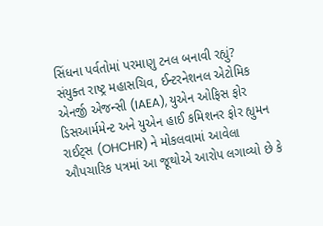સિંધના પર્વતોમાં પરમાણુ ટનલ બનાવી રહ્યું?
સંયુક્ત રાષ્ટ્ર મહાસચિવ, ઈન્ટરનેશનલ એટોમિક એનર્જી એજન્સી (IAEA), યુએન ઓફિસ ફોર ડિસઆર્મમેન્ટ અને યુએન હાઈ કમિશનર ફોર હ્યુમન રાઈટ્સ (OHCHR) ને મોકલવામાં આવેલા ઔપચારિક પત્રમાં આ જૂથોએ આરોપ લગાવ્યો છે કે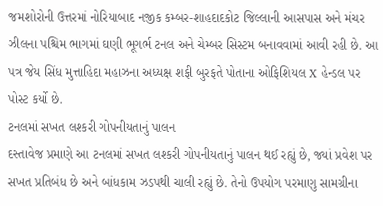જમશોરોની ઉત્તરમાં નોરિયાબાદ નજીક કમ્બર-શાહદાદકોટ જિલ્લાની આસપાસ અને મંચર ઝીલના પશ્ચિમ ભાગમાં ઘણી ભૂગર્ભ ટનલ અને ચેમ્બર સિસ્ટમ બનાવવામાં આવી રહી છે. આ પત્ર જેય સિંધ મુત્તાહિદા મહાઝના અધ્યક્ષ શફી બુરફતે પોતાના ઓફિશિયલ X હેન્ડલ પર પોસ્ટ કર્યો છે.
ટનલમાં સખત લશ્કરી ગોપનીયતાનું પાલન
દસ્તાવેજ પ્રમાણે આ ટનલમાં સખત લશ્કરી ગોપનીયતાનું પાલન થઈ રહ્યું છે, જ્યાં પ્રવેશ પર સખત પ્રતિબંધ છે અને બાંધકામ ઝડપથી ચાલી રહ્યું છે. તેનો ઉપયોગ પરમાણુ સામગ્રીના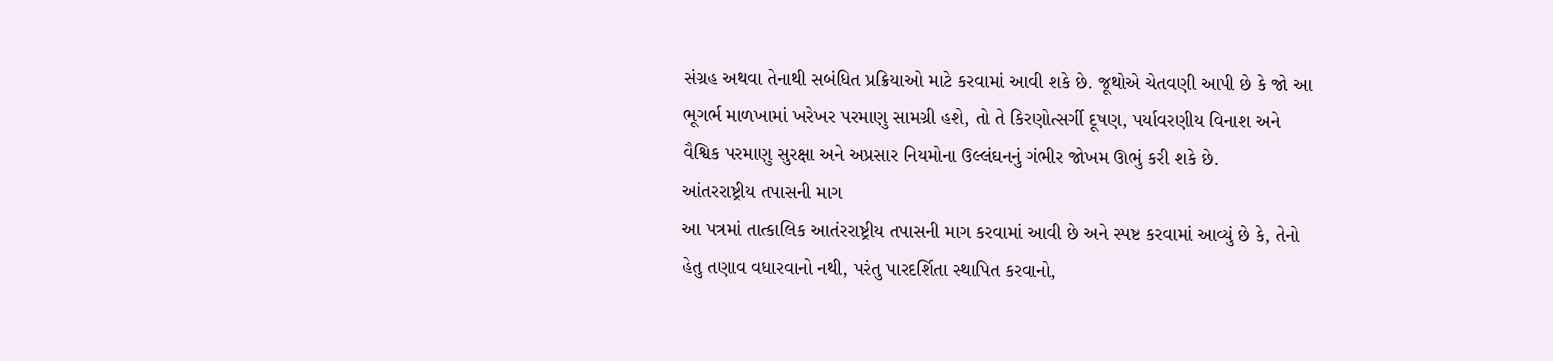સંગ્રહ અથવા તેનાથી સબંધિત પ્રક્રિયાઓ માટે કરવામાં આવી શકે છે. જૂથોએ ચેતવણી આપી છે કે જો આ ભૂગર્ભ માળખામાં ખરેખર પરમાણુ સામગ્રી હશે, તો તે કિરણોત્સર્ગી દૂષણ, પર્યાવરણીય વિનાશ અને વૈશ્વિક પરમાણુ સુરક્ષા અને અપ્રસાર નિયમોના ઉલ્લંઘનનું ગંભીર જોખમ ઊભું કરી શકે છે.
આંતરરાષ્ટ્રીય તપાસની માગ
આ પત્રમાં તાત્કાલિક આતંરરાષ્ટ્રીય તપાસની માગ કરવામાં આવી છે અને સ્પષ્ટ કરવામાં આવ્યું છે કે, તેનો હેતુ તણાવ વધારવાનો નથી, પરંતુ પારદર્શિતા સ્થાપિત કરવાનો,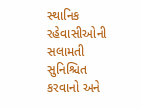સ્થાનિક રહેવાસીઓની સલામતી સુનિશ્ચિત કરવાનો અને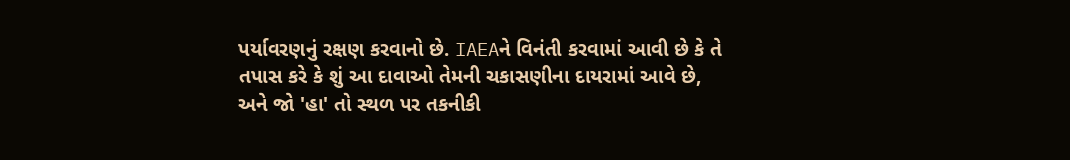પર્યાવરણનું રક્ષણ કરવાનો છે. IAEAને વિનંતી કરવામાં આવી છે કે તે તપાસ કરે કે શું આ દાવાઓ તેમની ચકાસણીના દાયરામાં આવે છે, અને જો 'હા' તો સ્થળ પર તકનીકી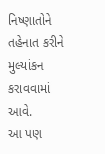નિષ્ણાતોને તહેનાત કરીને મુલ્યાંકન કરાવવામાં આવે.
આ પણ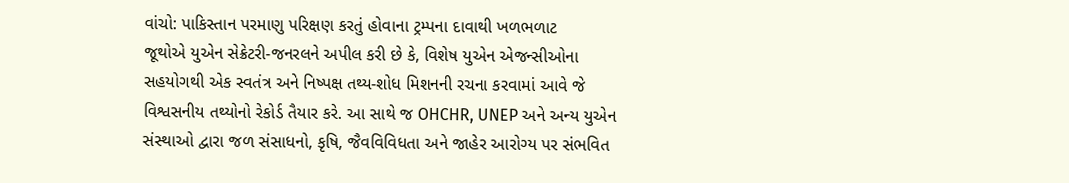વાંચો: પાકિસ્તાન પરમાણુ પરિક્ષણ કરતું હોવાના ટ્રમ્પના દાવાથી ખળભળાટ
જૂથોએ યુએન સેક્રેટરી-જનરલને અપીલ કરી છે કે, વિશેષ યુએન એજન્સીઓના સહયોગથી એક સ્વતંત્ર અને નિષ્પક્ષ તથ્ય-શોધ મિશનની રચના કરવામાં આવે જે વિશ્વસનીય તથ્યોનો રેકોર્ડ તૈયાર કરે. આ સાથે જ OHCHR, UNEP અને અન્ય યુએન સંસ્થાઓ દ્વારા જળ સંસાધનો, કૃષિ, જૈવવિવિધતા અને જાહેર આરોગ્ય પર સંભવિત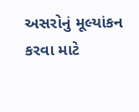અસરોનું મૂલ્યાંકન કરવા માટે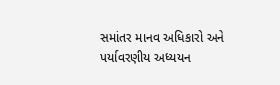સમાંતર માનવ અધિકારો અને પર્યાવરણીય અધ્યયન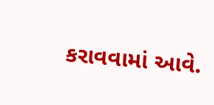કરાવવામાં આવે.